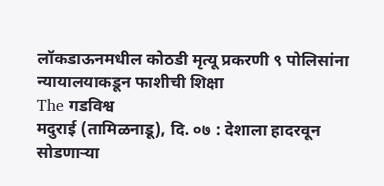लॉकडाऊनमधील कोठडी मृत्यू प्रकरणी ९ पोलिसांना न्यायालयाकडून फाशीची शिक्षा
The गडविश्व
मदुराई (तामिळनाडू), दि. ०७ : देशाला हादरवून सोडणाऱ्या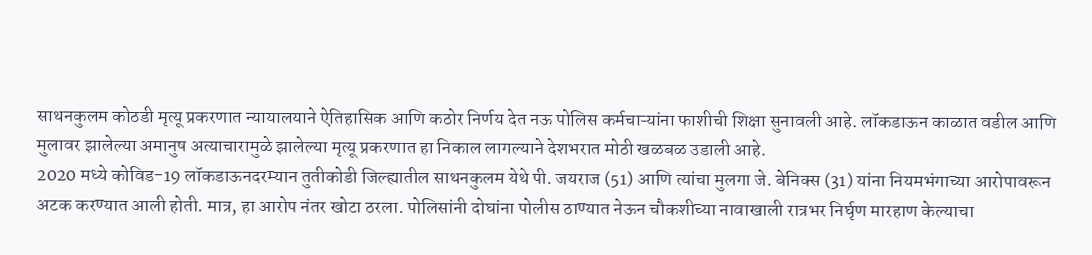साथनकुलम कोठडी मृत्यू प्रकरणात न्यायालयाने ऐतिहासिक आणि कठोर निर्णय देत नऊ पोलिस कर्मचाऱ्यांना फाशीची शिक्षा सुनावली आहे. लॉकडाऊन काळात वडील आणि मुलावर झालेल्या अमानुष अत्याचारामुळे झालेल्या मृत्यू प्रकरणात हा निकाल लागल्याने देशभरात मोठी खळबळ उडाली आहे.
2020 मध्ये कोविड-19 लॉकडाऊनदरम्यान तुतीकोडी जिल्ह्यातील साथनकुलम येथे पी. जयराज (51) आणि त्यांचा मुलगा जे. बेनिक्स (31) यांना नियमभंगाच्या आरोपावरून अटक करण्यात आली होती. मात्र, हा आरोप नंतर खोटा ठरला. पोलिसांनी दोघांना पोलीस ठाण्यात नेऊन चौकशीच्या नावाखाली रात्रभर निर्घृण मारहाण केल्याचा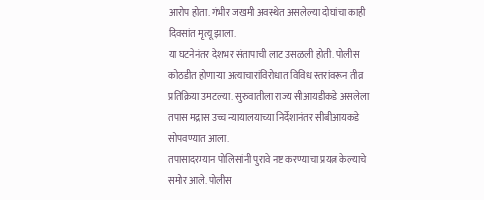आरोप होता. गंभीर जखमी अवस्थेत असलेल्या दोघांचा काही दिवसांत मृत्यू झाला.
या घटनेनंतर देशभर संतापाची लाट उसळली होती. पोलीस कोठडीत होणाऱ्या अत्याचारांविरोधात विविध स्तरांवरून तीव्र प्रतिक्रिया उमटल्या. सुरुवातीला राज्य सीआयडीकडे असलेला तपास मद्रास उच्च न्यायालयाच्या निर्देशानंतर सीबीआयकडे सोपवण्यात आला.
तपासादरम्यान पोलिसांनी पुरावे नष्ट करण्याचा प्रयत्न केल्याचे समोर आले. पोलीस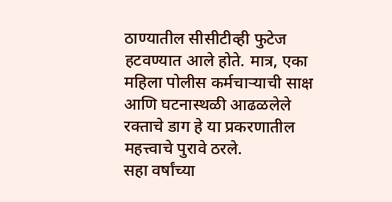ठाण्यातील सीसीटीव्ही फुटेज हटवण्यात आले होते. मात्र, एका महिला पोलीस कर्मचाऱ्याची साक्ष आणि घटनास्थळी आढळलेले रक्ताचे डाग हे या प्रकरणातील महत्त्वाचे पुरावे ठरले.
सहा वर्षांच्या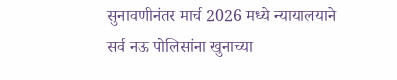सुनावणीनंतर मार्च 2026 मध्ये न्यायालयाने सर्व नऊ पोलिसांना खुनाच्या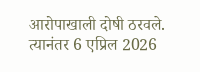आरोपाखाली दोषी ठरवले. त्यानंतर 6 एप्रिल 2026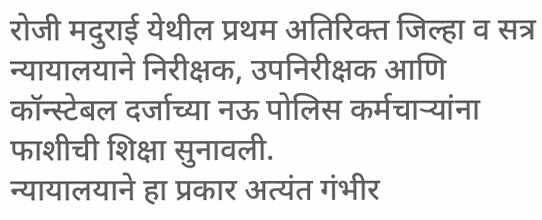रोजी मदुराई येथील प्रथम अतिरिक्त जिल्हा व सत्र न्यायालयाने निरीक्षक, उपनिरीक्षक आणि कॉन्स्टेबल दर्जाच्या नऊ पोलिस कर्मचाऱ्यांना फाशीची शिक्षा सुनावली.
न्यायालयाने हा प्रकार अत्यंत गंभीर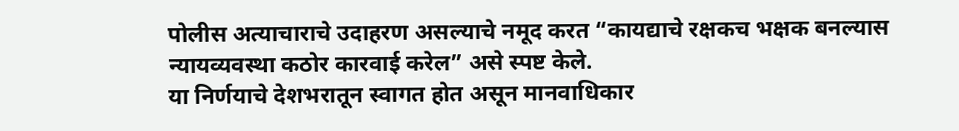पोलीस अत्याचाराचे उदाहरण असल्याचे नमूद करत “कायद्याचे रक्षकच भक्षक बनल्यास न्यायव्यवस्था कठोर कारवाई करेल” असे स्पष्ट केले.
या निर्णयाचे देशभरातून स्वागत होत असून मानवाधिकार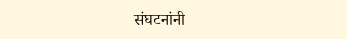संघटनांनी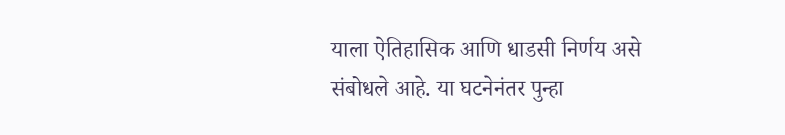याला ऐतिहासिक आणि धाडसी निर्णय असे संबोधले आहे. या घटनेनंतर पुन्हा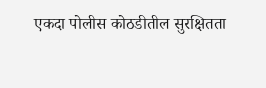एकदा पोलीस कोठडीतील सुरक्षितता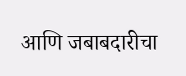आणि जबाबदारीचा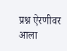प्रश्न ऐरणीवर आला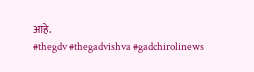आहे.
#thegdv #thegadvishva #gadchirolinews